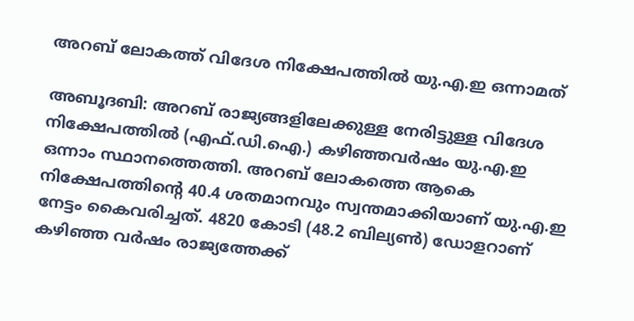അറബ് ലോകത്ത് വിദേശ നിക്ഷേപത്തില്‍ യു.എ.ഇ ഒന്നാമത്

അബൂദബി: അറബ് രാജ്യങ്ങളിലേക്കുള്ള നേരിട്ടുള്ള വിദേശ നിക്ഷേപത്തില്‍ (എഫ്.ഡി.ഐ.) കഴിഞ്ഞവര്‍ഷം യു.എ.ഇ ഒന്നാം സ്ഥാനത്തെത്തി. അറബ് ലോകത്തെ ആകെ നിക്ഷേപത്തിന്റെ 40.4 ശതമാനവും സ്വന്തമാക്കിയാണ് യു.എ.ഇ നേട്ടം കൈവരിച്ചത്. 4820 കോടി (48.2 ബില്യണ്‍) ഡോളറാണ് കഴിഞ്ഞ വര്‍ഷം രാജ്യത്തേക്ക്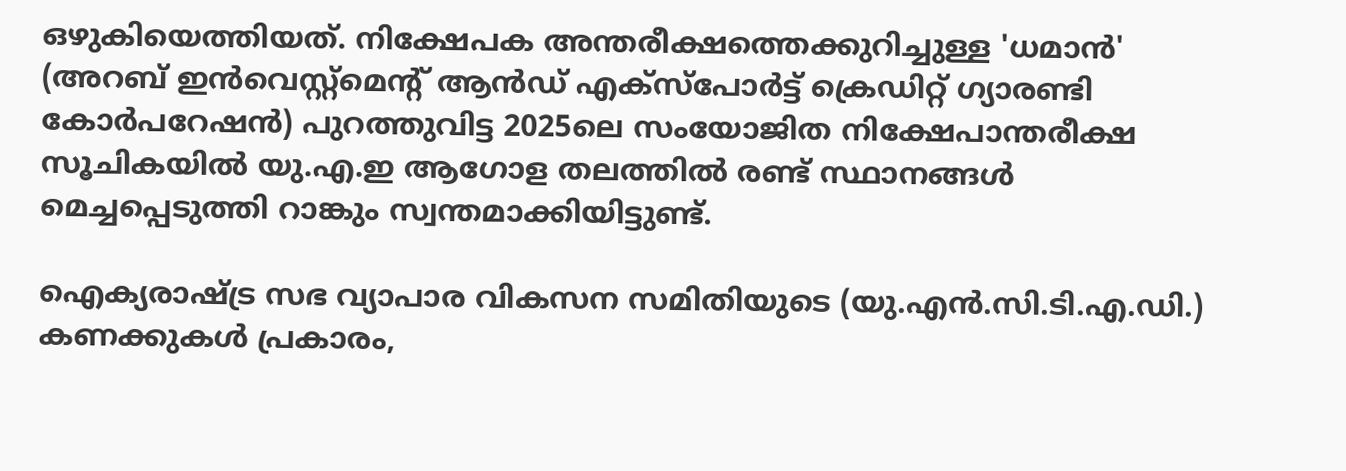ഒഴുകിയെത്തിയത്. നിക്ഷേപക അന്തരീക്ഷത്തെക്കുറിച്ചുള്ള 'ധമാന്‍' (അറബ് ഇന്‍വെസ്റ്റ്മെന്റ് ആന്‍ഡ് എക്‌സ്‌പോര്‍ട്ട് ക്രെഡിറ്റ് ഗ്യാരണ്ടി കോര്‍പറേഷന്‍) പുറത്തുവിട്ട 2025ലെ സംയോജിത നിക്ഷേപാന്തരീക്ഷ സൂചികയില്‍ യു.എ.ഇ ആഗോള തലത്തില്‍ രണ്ട് സ്ഥാനങ്ങള്‍ മെച്ചപ്പെടുത്തി റാങ്കും സ്വന്തമാക്കിയിട്ടുണ്ട്.

ഐക്യരാഷ്ട്ര സഭ വ്യാപാര വികസന സമിതിയുടെ (യു.എന്‍.സി.ടി.എ.ഡി.) കണക്കുകള്‍ പ്രകാരം,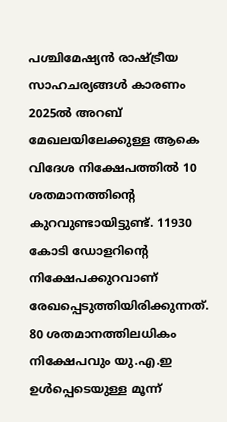പശ്ചിമേഷ്യന്‍ രാഷ്ട്രീയ സാഹചര്യങ്ങള്‍ കാരണം 2025ല്‍ അറബ് മേഖലയിലേക്കുള്ള ആകെ വിദേശ നിക്ഷേപത്തില്‍ 10 ശതമാനത്തിന്റെ കുറവുണ്ടായിട്ടുണ്ട്. 11930 കോടി ഡോളറിന്റെ നിക്ഷേപക്കുറവാണ് രേഖപ്പെടുത്തിയിരിക്കുന്നത്. 80 ശതമാനത്തിലധികം നിക്ഷേപവും യു.എ.ഇ ഉള്‍പ്പെടെയുള്ള മൂന്ന്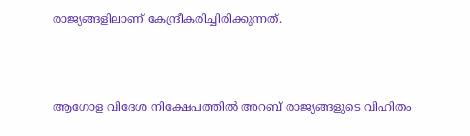രാജ്യങ്ങളിലാണ് കേന്ദ്രീകരിച്ചിരിക്കുന്നത്.



ആഗോള വിദേശ നിക്ഷേപത്തില്‍ അറബ് രാജ്യങ്ങളുടെ വിഹിതം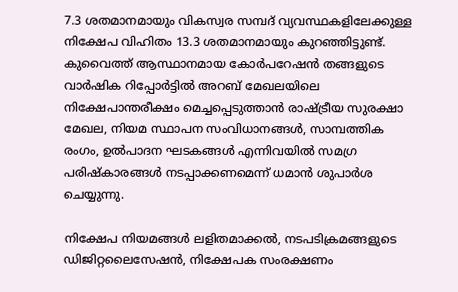7.3 ശതമാനമായും വികസ്വര സമ്പദ് വ്യവസ്ഥകളിലേക്കുള്ള നിക്ഷേപ വിഹിതം 13.3 ശതമാനമായും കുറഞ്ഞിട്ടുണ്ട്. കുവൈത്ത് ആസ്ഥാനമായ കോര്‍പറേഷന്‍ തങ്ങളുടെ വാര്‍ഷിക റിപ്പോര്‍ട്ടില്‍ അറബ് മേഖലയിലെ നിക്ഷേപാന്തരീക്ഷം മെച്ചപ്പെടുത്താന്‍ രാഷ്ട്രീയ സുരക്ഷാ മേഖല, നിയമ സ്ഥാപന സംവിധാനങ്ങള്‍, സാമ്പത്തിക രംഗം, ഉല്‍പാദന ഘടകങ്ങള്‍ എന്നിവയില്‍ സമഗ്ര പരിഷ്‌കാരങ്ങള്‍ നടപ്പാക്കണമെന്ന് ധമാന്‍ ശുപാര്‍ശ ചെയ്യുന്നു.

നിക്ഷേപ നിയമങ്ങള്‍ ലളിതമാക്കല്‍, നടപടിക്രമങ്ങളുടെ ഡിജിറ്റലൈസേഷന്‍, നിക്ഷേപക സംരക്ഷണം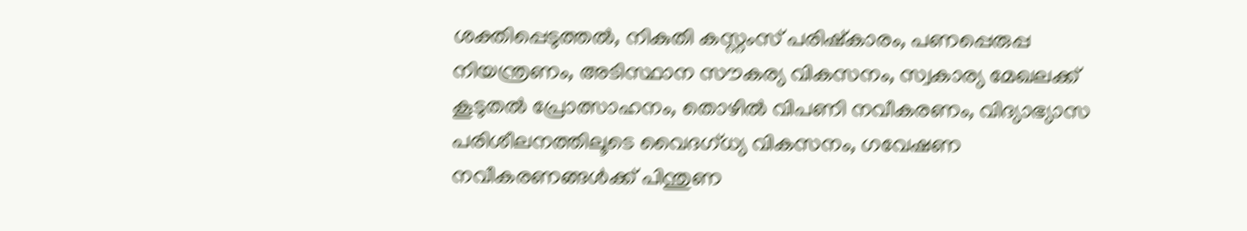ശക്തിപ്പെടുത്തല്‍, നികുതി കസ്റ്റംസ് പരിഷ്‌കാരം, പണപ്പെരുപ്പ നിയന്ത്രണം, അടിസ്ഥാന സൗകര്യ വികസനം, സ്വകാര്യ മേഖലക്ക് കൂടുതല്‍ പ്രോത്സാഹനം, തൊഴില്‍ വിപണി നവീകരണം, വിദ്യാഭ്യാസ പരിശീലനത്തിലൂടെ വൈദഗ്ധ്യ വികസനം, ഗവേഷണ നവീകരണങ്ങള്‍ക്ക് പിന്തുണ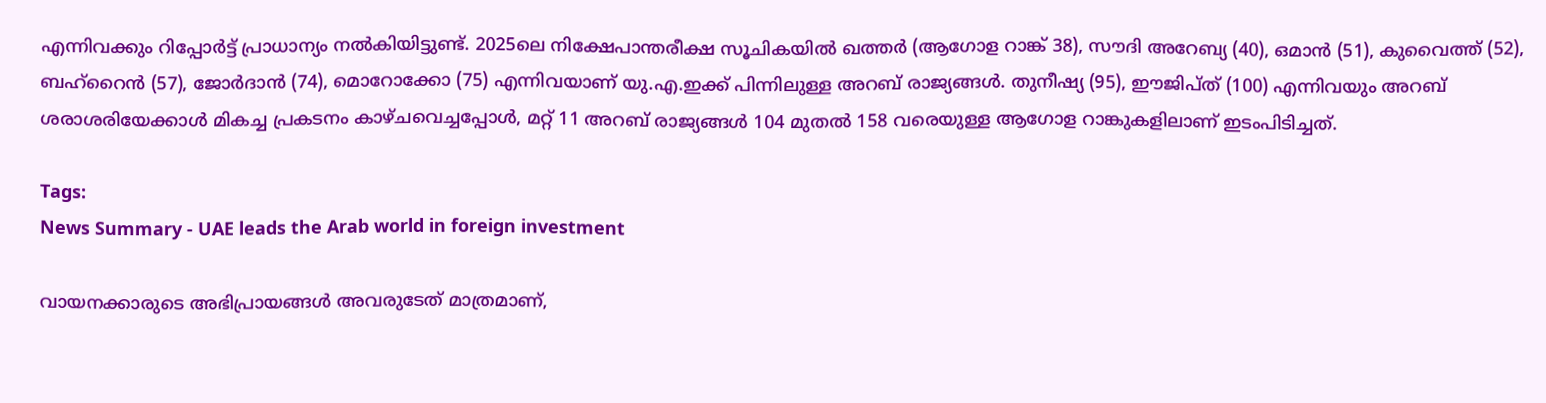എന്നിവക്കും റിപ്പോര്‍ട്ട് പ്രാധാന്യം നല്‍കിയിട്ടുണ്ട്. 2025ലെ നിക്ഷേപാന്തരീക്ഷ സൂചികയില്‍ ഖത്തര്‍ (ആഗോള റാങ്ക് 38), സൗദി അറേബ്യ (40), ഒമാന്‍ (51), കുവൈത്ത് (52), ബഹ്‌റൈന്‍ (57), ജോര്‍ദാന്‍ (74), മൊറോക്കോ (75) എന്നിവയാണ് യു.എ.ഇക്ക് പിന്നിലുള്ള അറബ് രാജ്യങ്ങള്‍. തുനീഷ്യ (95), ഈജിപ്ത് (100) എന്നിവയും അറബ് ശരാശരിയേക്കാള്‍ മികച്ച പ്രകടനം കാഴ്ചവെച്ചപ്പോള്‍, മറ്റ് 11 അറബ് രാജ്യങ്ങള്‍ 104 മുതല്‍ 158 വരെയുള്ള ആഗോള റാങ്കുകളിലാണ് ഇടംപിടിച്ചത്.

Tags:
News Summary - UAE leads the Arab world in foreign investment

വായനക്കാരുടെ അഭിപ്രായങ്ങള്‍ അവരുടേത് മാത്രമാണ്,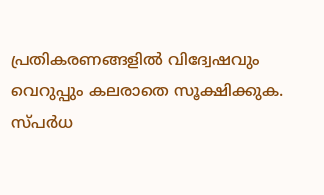പ്രതികരണങ്ങളിൽ വിദ്വേഷവും വെറുപ്പും കലരാതെ സൂക്ഷിക്കുക. സ്പർധ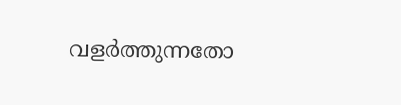വളർത്തുന്നതോ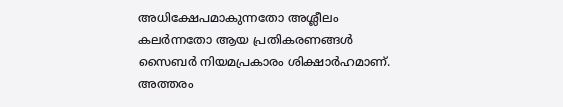അധിക്ഷേപമാകുന്നതോ അശ്ലീലം കലർന്നതോ ആയ പ്രതികരണങ്ങൾ സൈബർ നിയമപ്രകാരം ശിക്ഷാർഹമാണ്. അത്തരം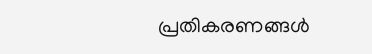പ്രതികരണങ്ങൾ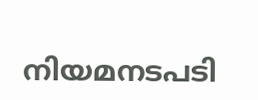നിയമനടപടി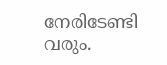നേരിടേണ്ടി വരും.